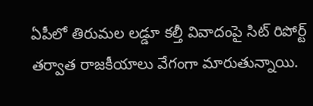ఏపీలో తిరుమల లడ్డూ కల్తీ వివాదంపై సిట్ రిపోర్ట్ తర్వాత రాజకీయాలు వేగంగా మారుతున్నాయి.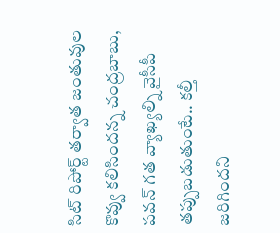సిట్ రిపోర్ట్ తర్వాత జంతువుల కొవ్వు కలిసిందన్న చంద్రబాబు, పవన్ గత వ్యాఖ్యల్ని వైసీపీ తప్పుబడుతుంటే.. కల్తీ జరిగిందని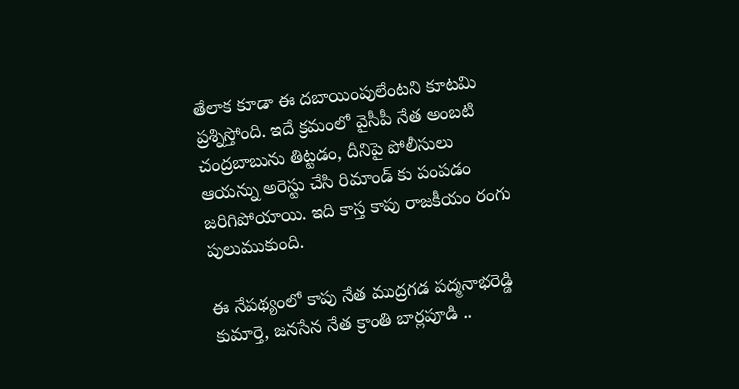తేలాక కూడా ఈ దబాయింపులేంటని కూటమి ప్రశ్నిస్తోంది. ఇదే క్రమంలో వైసీపీ నేత అంబటి చంద్రబాబును తిట్టడం, దీనిపై పోలీసులు ఆయన్ను అరెస్టు చేసి రిమాండ్ కు పంపడం జరిగిపోయాయి. ఇది కాస్త కాపు రాజకీయం రంగు పులుముకుంది.

ఈ నేపథ్యంలో కాపు నేత ముద్రగడ పద్మనాభరెడ్డి కుమార్తె, జనసేన నేత క్రాంతి బార్లపూడి ..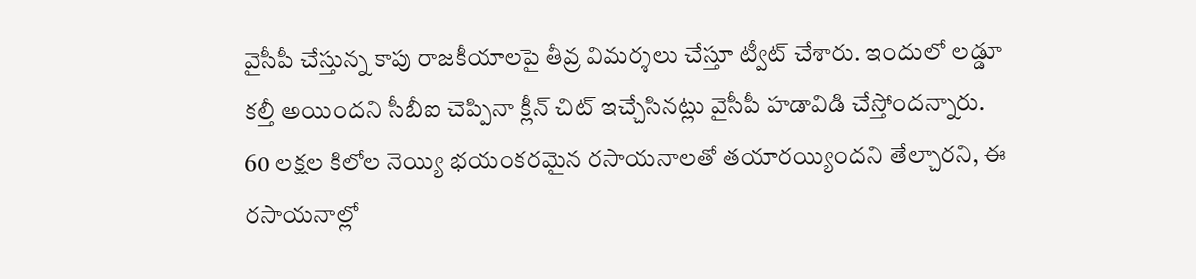వైసీపీ చేస్తున్న కాపు రాజకీయాలపై తీవ్ర విమర్శలు చేస్తూ ట్వీట్ చేశారు. ఇందులో లడ్డూ కల్తీ అయిందని సీబీఐ చెప్పినా క్లీన్ చిట్ ఇచ్చేసినట్లు వైసీపీ హడావిడి చేస్తోందన్నారు. 60 లక్షల కిలోల నెయ్యి భయంకరమైన రసాయనాలతో తయారయ్యిందని తేల్చారని, ఈ రసాయనాల్లో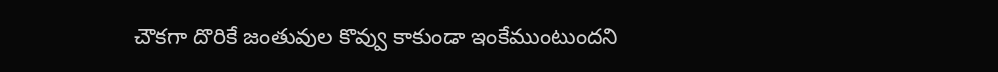చౌకగా దొరికే జంతువుల కొవ్వు కాకుండా ఇంకేముంటుందని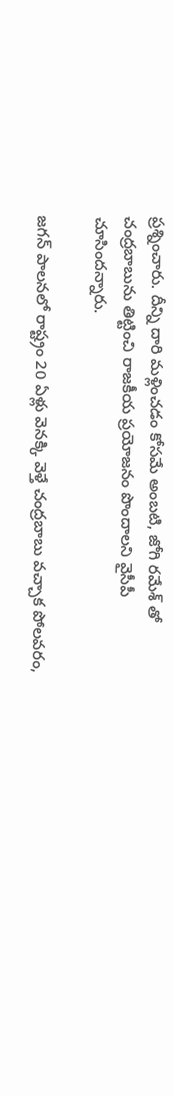ప్రశ్నించారు. దీన్ని దారి మళ్లించడం కోసమే అంబటి, జోగి రమేశ్ తో చంద్రబాబును తిట్టించి రాజకీయ ప్రయోజనం పొందాలని వైసీపీ చూసిందన్నారు.

జగన్ పాలనలో రాష్ట్రం 20 ఏళ్లు వెనక్కి వెళ్తే చంద్రబాబు వచ్చాక పోలవరం,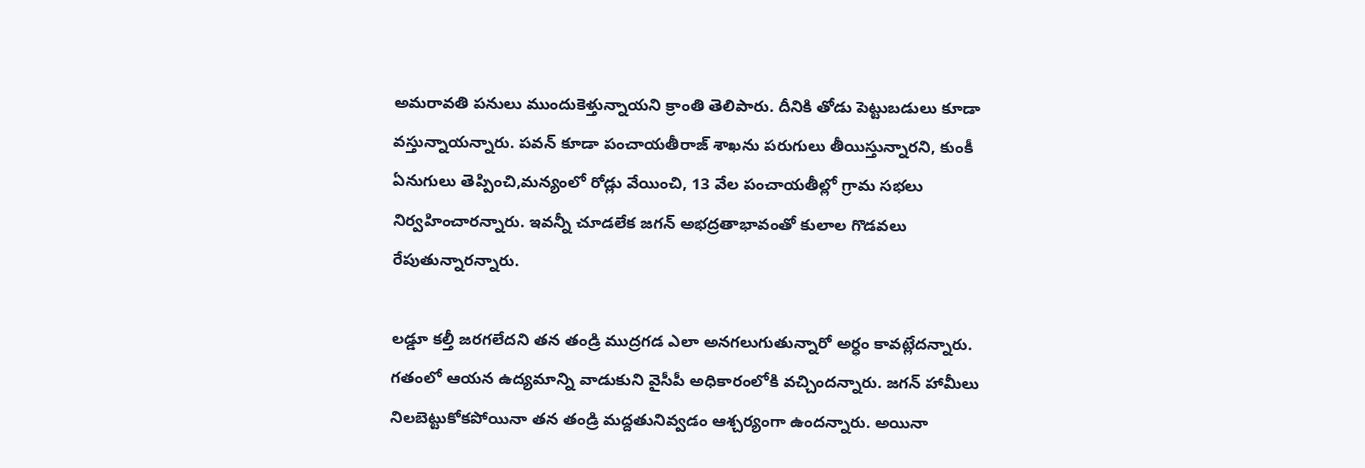అమరావతి పనులు ముందుకెళ్తున్నాయని క్రాంతి తెలిపారు. దీనికి తోడు పెట్టుబడులు కూడా వస్తున్నాయన్నారు. పవన్ కూడా పంచాయతీరాజ్ శాఖను పరుగులు తీయిస్తున్నారని, కుంకీ ఏనుగులు తెప్పించి,మన్యంలో రోడ్లు వేయించి, 13 వేల పంచాయతీల్లో గ్రామ సభలు నిర్వహించారన్నారు. ఇవన్నీ చూడలేక జగన్ అభద్రతాభావంతో కులాల గొడవలు రేపుతున్నారన్నారు.

లడ్డూ కల్తీ జరగలేదని తన తండ్రి ముద్రగడ ఎలా అనగలుగుతున్నారో అర్ధం కావట్లేదన్నారు. గతంలో ఆయన ఉద్యమాన్ని వాడుకుని వైసీపీ అధికారంలోకి వచ్చిందన్నారు. జగన్ హామీలు నిలబెట్టుకోకపోయినా తన తండ్రి మద్దతునివ్వడం ఆశ్చర్యంగా ఉందన్నారు. అయినా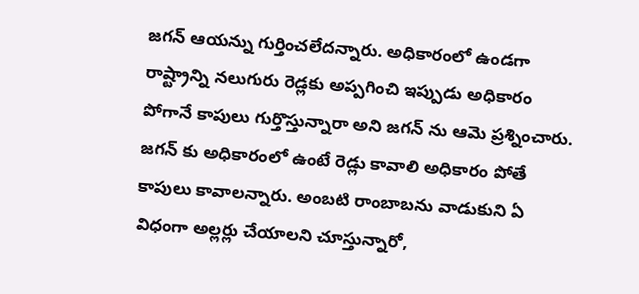జగన్ ఆయన్ను గుర్తించలేదన్నారు. అధికారంలో ఉండగా రాష్ట్రాన్ని నలుగురు రెడ్లకు అప్పగించి ఇప్పుడు అధికారం పోగానే కాపులు గుర్తొస్తున్నారా అని జగన్ ను ఆమె ప్రశ్నించారు. జగన్ కు అధికారంలో ఉంటే రెడ్లు కావాలి అధికారం పోతే కాపులు కావాలన్నారు. అంబటి రాంబాబను వాడుకుని ఏ విధంగా అల్లర్లు చేయాలని చూస్తున్నారో,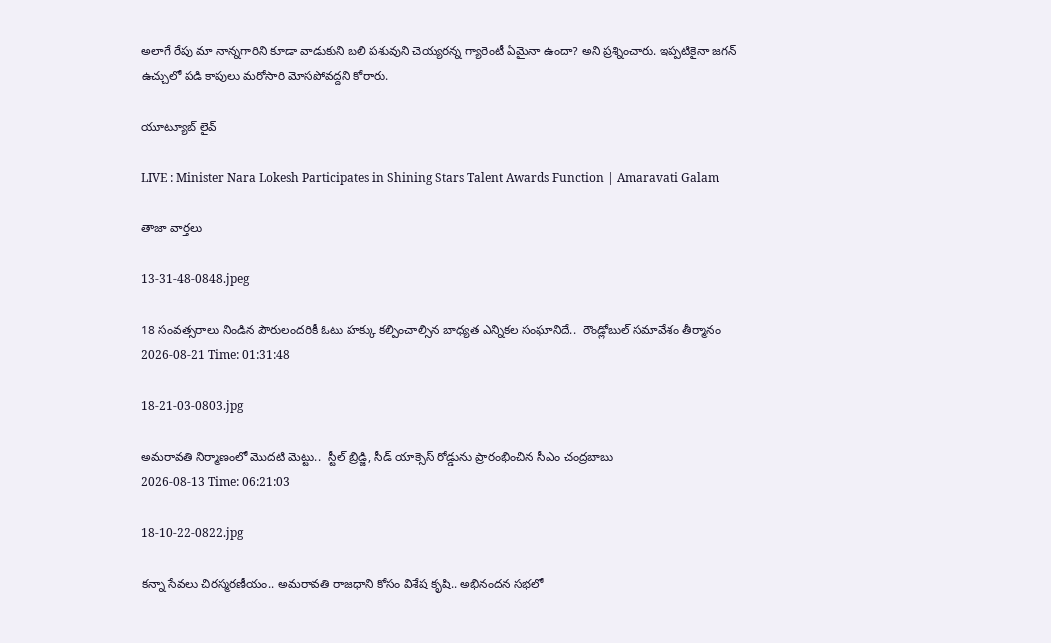అలాగే రేపు మా నాన్నగారిని కూడా వాడుకుని బలి పశువుని చెయ్యరన్న గ్యారెంటీ ఏమైనా ఉందా? అని ప్రశ్నించారు. ఇప్పటికైనా జగన్ ఉచ్చులో పడి కాపులు మరోసారి మోసపోవద్దని కోరారు.

యూట్యూబ్ లైవ్

LIVE : Minister Nara Lokesh Participates in Shining Stars Talent Awards Function | Amaravati Galam

తాజా వార్తలు

13-31-48-0848.jpeg

18 సంవత్సరాలు నిండిన పౌరులందరికీ ఓటు హక్కు కల్పించాల్సిన బాధ్యత ఎన్నికల సంఘానిదే..  రౌండ్లోబుల్ సమావేశం తీర్మానం
2026-08-21 Time: 01:31:48

18-21-03-0803.jpg

అమరావతి నిర్మాణంలో మొదటి మెట్టు..  స్టీల్ బ్రిడ్జి, సీడ్ యాక్సెస్ రోడ్డును ప్రారంభించిన సీఎం చంద్రబాబు
2026-08-13 Time: 06:21:03

18-10-22-0822.jpg

కన్నా సేవలు చిరస్మరణీయం.. అమరావతి రాజధాని కోసం విశేష కృషి.. అభినందన సభలో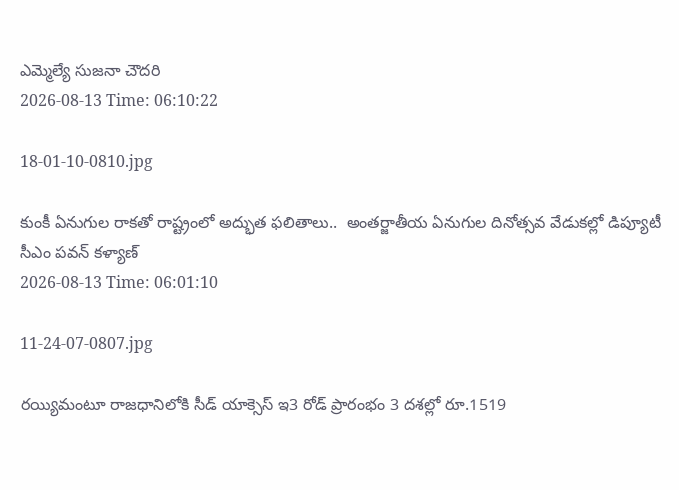ఎమ్మెల్యే సుజనా చౌదరి
2026-08-13 Time: 06:10:22

18-01-10-0810.jpg

కుంకీ ఏనుగుల రాకతో రాష్ట్రంలో అద్భుత ఫలితాలు..  అంతర్జాతీయ ఏనుగుల దినోత్సవ వేడుకల్లో డిప్యూటీ సీఎం పవన్ కళ్యాణ్
2026-08-13 Time: 06:01:10

11-24-07-0807.jpg

రయ్యిమంటూ రాజధానిలోకి సీడ్‌ యాక్సెస్‌ ఇ3 రోడ్‌ ప్రారంభం 3 దశల్లో రూ.1519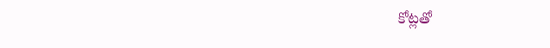కోట్లతో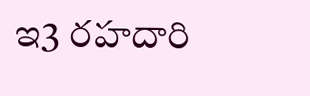ఇ3 రహదారి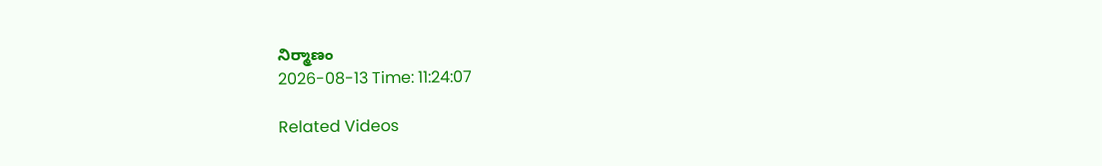నిర్మాణం
2026-08-13 Time: 11:24:07

Related Videos